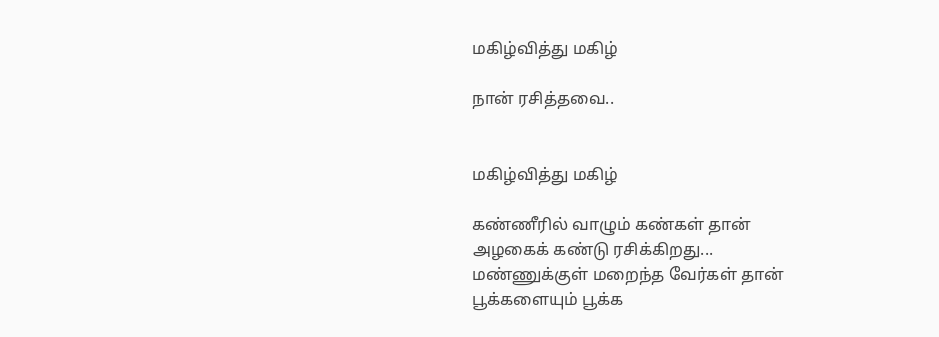மகிழ்வித்து மகிழ்

நான் ரசித்தவை..


மகிழ்வித்து மகிழ்

கண்ணீரில் வாழும் கண்கள் தான்
அழகைக் கண்டு ரசிக்கிறது...
மண்ணுக்குள் மறைந்த வேர்கள் தான்
பூக்களையும் பூக்க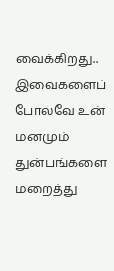வைக்கிறது..
இவைகளைப் போலவே உன் மனமும்
துன்பங்களை மறைத்து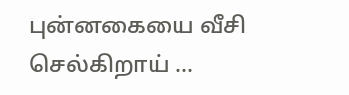புன்னகையை வீசி செல்கிறாய் ...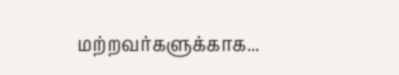மற்றவர்களுக்காக...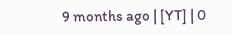9 months ago | [YT] | 0